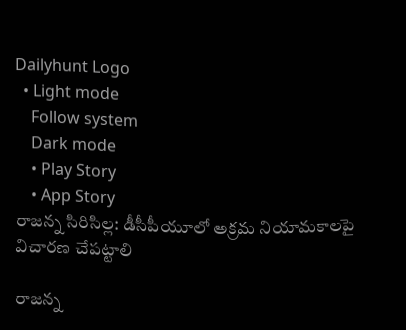Dailyhunt Logo
  • Light mode
    Follow system
    Dark mode
    • Play Story
    • App Story
రాజన్న సిరిసిల్ల: డీసీపీయూలో అక్రమ నియామకాలపై విచారణ చేపట్టాలి

రాజన్న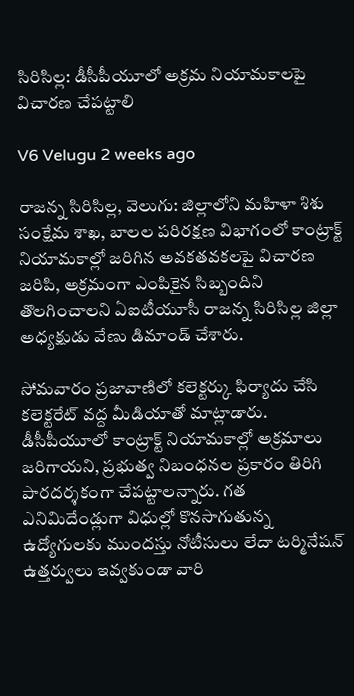సిరిసిల్ల: డీసీపీయూలో అక్రమ నియామకాలపై విచారణ చేపట్టాలి

V6 Velugu 2 weeks ago

రాజన్న సిరిసిల్ల, వెలుగు: జిల్లాలోని మహిళా శిశు సంక్షేమ శాఖ, బాలల పరిరక్షణ విభాగంలో కాంట్రాక్ట్ నియామకాల్లో జరిగిన అవకతవకలపై విచారణ జరిపి, అక్రమంగా ఎంపికైన సిబ్బందిని తొలగించాలని ఏఐటీయూసీ రాజన్న సిరిసిల్ల జిల్లా అధ్యక్షుడు వేణు డిమాండ్ చేశారు.

సోమవారం ప్రజావాణిలో కలెక్టర్కు ఫిర్యాదు చేసి కలెక్టరేట్ వద్ద మీడియాతో మాట్లాడారు. డీసీపీయూలో కాంట్రాక్ట్ నియామకాల్లో అక్రమాలు జరిగాయని, ప్రభుత్వ నిబంధనల ప్రకారం తిరిగి పారదర్శకంగా చేపట్టాలన్నారు. గత ఎనిమిదేండ్లుగా విధుల్లో కొనసాగుతున్న ఉద్యోగులకు ముందస్తు నోటీసులు లేదా టర్మినేషన్ ఉత్తర్వులు ఇవ్వకుండా వారి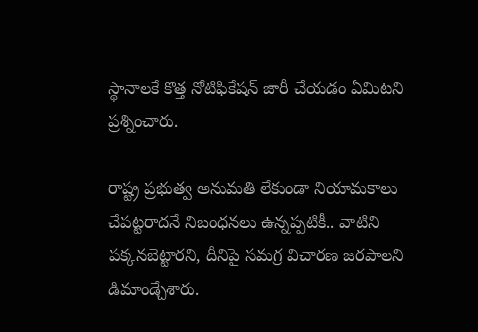స్థానాలకే కొత్త నోటిఫికేషన్ జారీ చేయడం ఏమిటని ప్రశ్నించారు.

రాష్ట్ర ప్రభుత్వ అనుమతి లేకుండా నియామకాలు చేపట్టరాదనే నిబంధనలు ఉన్నప్పటికీ.. వాటిని పక్కనబెట్టారని, దీనిపై సమగ్ర విచారణ జరపాలని డిమాండ్చేశారు.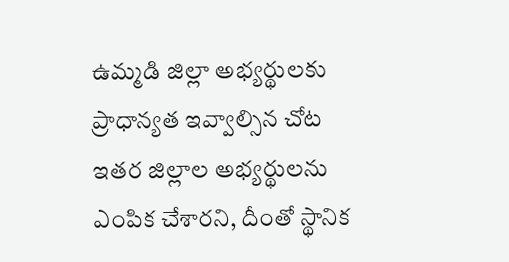ఉమ్మడి జిల్లా అభ్యర్థులకు ప్రాధాన్యత ఇవ్వాల్సిన చోట ఇతర జిల్లాల అభ్యర్థులను ఎంపిక చేశారని, దీంతో స్థానిక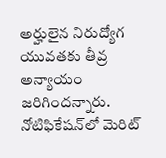అర్హులైన నిరుద్యోగ యువతకు తీవ్ర అన్యాయం జరిగిందన్నారు. నోటిఫికేషన్‌లో మెరిట్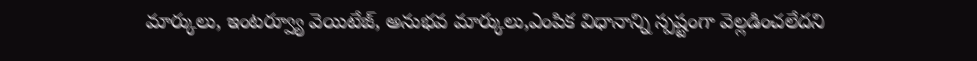మార్కులు, ఇంటర్వ్యూ వెయిటేజ్, అనుభవ మార్కులు,ఎంపిక విధానాన్ని స్పష్టంగా వెల్లడించలేదని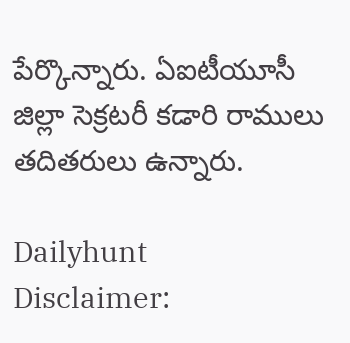పేర్కొన్నారు. ఏఐటీయూసీ జిల్లా సెక్రటరీ కడారి రాములు తదితరులు ఉన్నారు.

Dailyhunt
Disclaimer: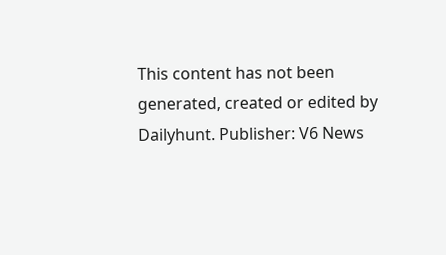This content has not been generated, created or edited by Dailyhunt. Publisher: V6 News